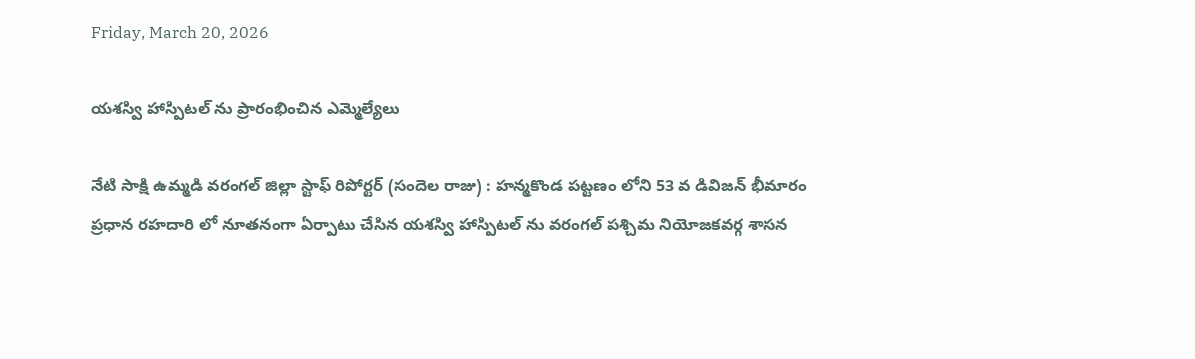Friday, March 20, 2026

యశస్వి హాస్పిటల్ ను ప్రారంభించిన ఎమ్మెల్యేలు

నేటి సాక్షి ఉమ్మడి వరంగల్ జిల్లా స్టాఫ్ రిపోర్టర్ (సందెల రాజు) : హన్మకొండ పట్టణం లోని 53 వ డివిజన్ భీమారం ప్రధాన రహదారి లో నూతనంగా ఏర్పాటు చేసిన యశస్వి హాస్పిటల్ ను వరంగల్ పశ్చిమ నియోజకవర్గ శాసన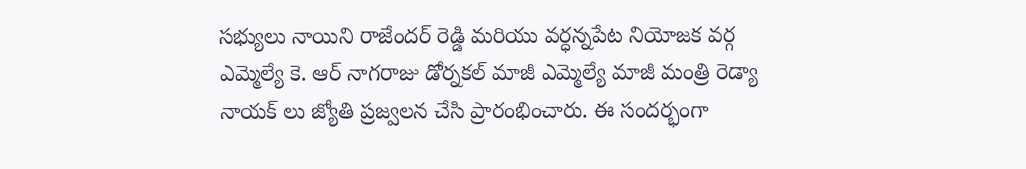సభ్యులు నాయిని రాజేందర్ రెడ్డి మరియు వర్ధన్నపేట నియోజక వర్గ ఎమ్మెల్యే కె. ఆర్ నాగరాజు డోర్నకల్ మాజీ ఎమ్మెల్యే మాజీ మంత్రి రెడ్యా నాయక్ లు జ్యోతి ప్రజ్వలన చేసి ప్రారంభించారు. ఈ సందర్భంగా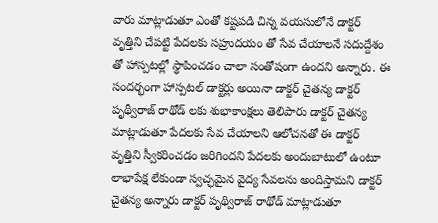వారు మాట్లాడుతూ ఎంతో కష్టపడి చిన్న వయసులోనే డాక్టర్ వృత్తిని చేపట్టి పేదలకు సహ్రుదయం తో సేవ చేయాలనే సదుద్దేశం తో హాస్పటల్లో స్థాపించడం చాలా సంతోషంగా ఉందని అన్నారు. ఈ సందర్భంగా హాస్పటల్ డాక్టర్లు అయినా డాక్టర్ చైతన్య డాక్టర్ పృథ్వీరాజ్ రాథోడ్ లకు శుభాకాంక్షలు తెలిపారు డాక్టర్ చైతన్య మాట్లాడుతూ పేదలకు సేవ చేయాలని ఆలోచనతో ఈ డాక్టర్ వృత్తిని స్వీకరించడం జరిగిందని పేదలకు అందుబాటులో ఉంటూ లాభాపేక్ష లేకుండా స్వచ్ఛమైన వైద్య సేవలను అందిస్తామని డాక్టర్ చైతన్య అన్నారు డాక్టర్ పృథ్విరాజ్ రాథోడ్ మాట్లాడుతూ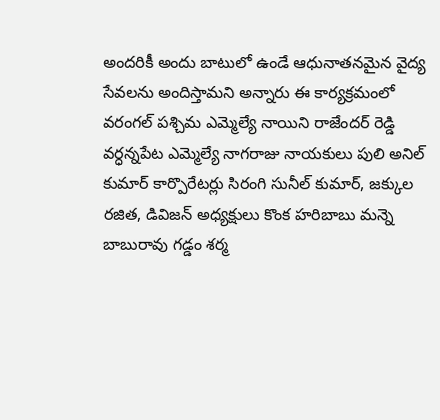అందరికీ అందు బాటులో ఉండే ఆధునాతనమైన వైద్య సేవలను అందిస్తామని అన్నారు ఈ కార్యక్రమంలో వరంగల్ పశ్చిమ ఎమ్మెల్యే నాయిని రాజేందర్ రెడ్డి వర్ధన్నపేట ఎమ్మెల్యే నాగరాజు నాయకులు పులి అనిల్ కుమార్ కార్పొరేటర్లు సిరంగి సునీల్ కుమార్, జక్కుల రజిత, డివిజన్ అధ్యక్షులు కొంక హరిబాబు మన్నె బాబురావు గడ్డం శర్మ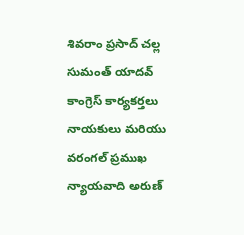శివరాం ప్రసాద్ చల్ల సుమంత్ యాదవ్ కాంగ్రెస్ కార్యకర్తలు నాయకులు మరియు వరంగల్ ప్రముఖ న్యాయవాది అరుణ్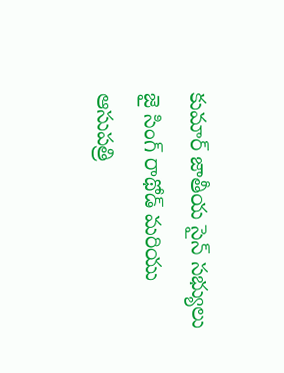కుమార్ జాతీయ సైన్ సభ్యులు జై సింగ్ రాథోడ్ మరియు ఆసుపత్రి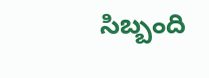సిబ్బంది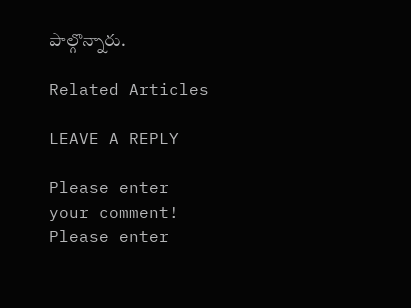పాల్గొన్నారు.

Related Articles

LEAVE A REPLY

Please enter your comment!
Please enter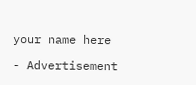your name here

- Advertisement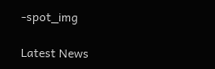-spot_img

Latest News